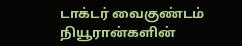டாக்டர் வைகுண்டம்
நியூரான்களின்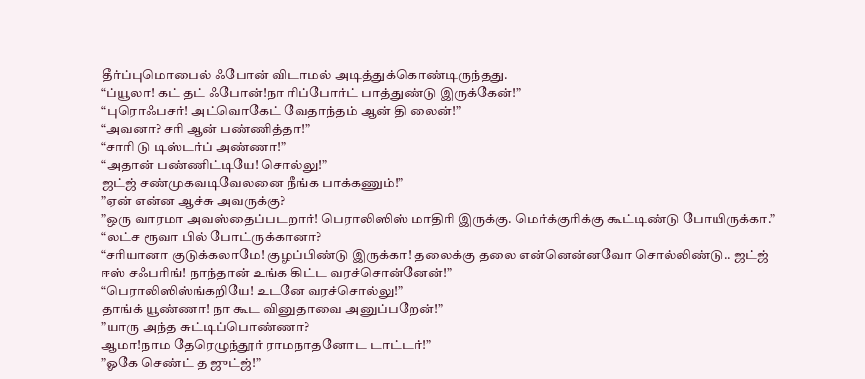தீர்ப்புமொபைல் ஃபோன் விடாமல் அடித்துக்கொண்டிருந்தது.
“ப்யூலா! கட் தட் ஃபோன்!நா ரிப்போர்ட் பாத்துண்டு இருக்கேன்!”
“புரொஃபசர்! அட்வொகேட் வேதாந்தம் ஆன் தி லைன்!”
“அவனா? சரி ஆன் பண்ணித்தா!”
“சாரி டு டிஸ்டர்ப் அண்ணா!”
“அதான் பண்ணிட்டியே! சொல்லு!”
ஜட்ஜ் சண்முகவடிவேலனை நீங்க பாக்கணும்!”
”ஏன் என்ன ஆச்சு அவருக்கு?
”ஒரு வாரமா அவஸ்தைப்படறார்! பெராலிஸிஸ் மாதிரி இருக்கு. மெர்க்குரிக்கு கூட்டிண்டு போயிருக்கா.”
“லட்ச ரூவா பில் போட்ருக்கானா?
“சரியானா குடுக்கலாமே! குழப்பிண்டு இருக்கா! தலைக்கு தலை என்னென்னவோ சொல்லிண்டு.. ஜட்ஜ் ஈஸ் சஃபரிங்! நாந்தான் உங்க கிட்ட வரச்சொன்னேன்!”
“பெராலிஸிஸ்ங்கறியே! உடனே வரச்சொல்லு!”
தாங்க் யூண்ணா! நா கூட வினுதாவை அனுப்பறேன்!”
”யாரு அந்த சுட்டிப்பொண்ணா?
ஆமா!நாம தேரெழுந்தூர் ராமநாதனோட டாட்டர்!”
”ஓகே செண்ட் த ஜுட்ஜ்!”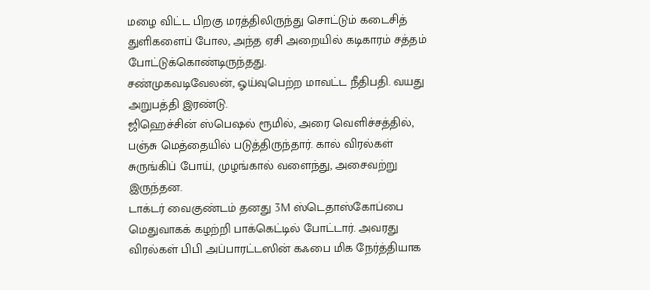மழை விட்ட பிறகு மரத்திலிருந்து சொட்டும் கடைசித் துளிகளைப் போல, அந்த ஏசி அறையில் கடிகாரம் சத்தம் போட்டுக்கொண்டிருந்தது.
சண்முகவடிவேலன், ஓய்வுபெற்ற மாவட்ட நீதிபதி. வயது அறுபத்தி இரண்டு.
ஜிஹெச்சின் ஸ்பெஷல் ரூமில், அரை வெளிச்சத்தில், பஞ்சு மெத்தையில் படுத்திருந்தார். கால் விரல்கள் சுருங்கிப் போய், முழங்கால் வளைந்து, அசைவற்று இருந்தன.
டாக்டர் வைகுண்டம் தனது 3M ஸ்டெதாஸ்கோப்பை மெதுவாகக் கழற்றி பாக்கெட்டில் போட்டார். அவரது விரல்கள் பிபி அப்பாரட்டஸின் கஃபை மிக நேர்த்தியாக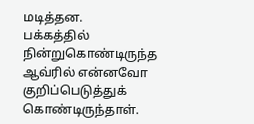மடித்தன.
பக்கத்தில் நின்றுகொண்டிருந்த ஆவ்ரில் என்னவோ குறிப்பெடுத்துக் கொண்டிருந்தாள்.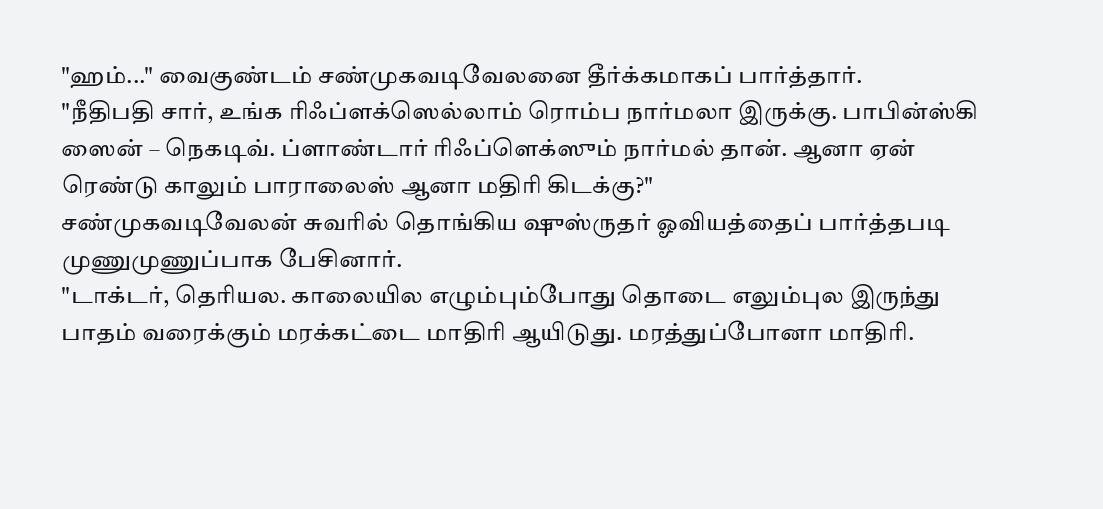"ஹம்..." வைகுண்டம் சண்முகவடிவேலனை தீர்க்கமாகப் பார்த்தார்.
"நீதிபதி சார், உங்க ரிஃப்ளக்ஸெல்லாம் ரொம்ப நார்மலா இருக்கு. பாபின்ஸ்கி ஸைன் – நெகடிவ். ப்ளாண்டார் ரிஃப்ளெக்ஸும் நார்மல் தான். ஆனா ஏன் ரெண்டு காலும் பாராலைஸ் ஆனா மதிரி கிடக்கு?"
சண்முகவடிவேலன் சுவரில் தொங்கிய ஷுஸ்ருதர் ஓவியத்தைப் பார்த்தபடி முணுமுணுப்பாக பேசினார்.
"டாக்டர், தெரியல. காலையில எழும்பும்போது தொடை எலும்புல இருந்து பாதம் வரைக்கும் மரக்கட்டை மாதிரி ஆயிடுது. மரத்துப்போனா மாதிரி.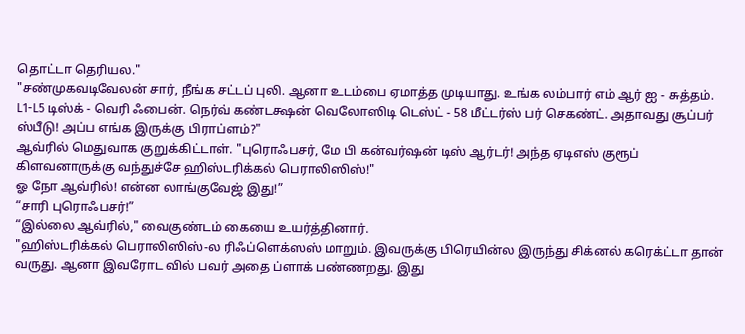தொட்டா தெரியல."
"சண்முகவடிவேலன் சார், நீங்க சட்டப் புலி. ஆனா உடம்பை ஏமாத்த முடியாது. உங்க லம்பார் எம் ஆர் ஐ - சுத்தம். L1-L5 டிஸ்க் - வெரி ஃபைன். நெர்வ் கண்டக்ஷன் வெலோஸிடி டெஸ்ட் - 58 மீட்டர்ஸ் பர் செகண்ட். அதாவது சூப்பர் ஸ்பீடு! அப்ப எங்க இருக்கு பிராப்ளம்?"
ஆவ்ரில் மெதுவாக குறுக்கிட்டாள். "புரொஃபசர், மே பி கன்வர்ஷன் டிஸ் ஆர்டர்! அந்த ஏடிஎஸ் குரூப் கிளவனாருக்கு வந்துச்சே ஹிஸ்டரிக்கல் பெராலிஸிஸ்!"
ஓ நோ ஆவ்ரில்! என்ன லாங்குவேஜ் இது!”
“சாரி புரொஃபசர்!”
“இல்லை ஆவ்ரில்," வைகுண்டம் கையை உயர்த்தினார்.
"ஹிஸ்டரிக்கல் பெராலிஸிஸ்-ல ரிஃப்ளெக்ஸஸ் மாறும். இவருக்கு பிரெயின்ல இருந்து சிக்னல் கரெக்ட்டா தான் வருது. ஆனா இவரோட வில் பவர் அதை ப்ளாக் பண்ணறது. இது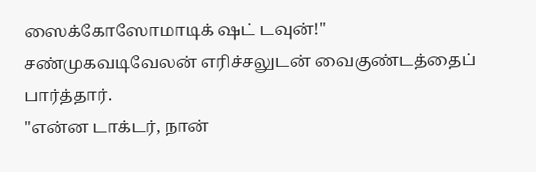ஸைக்கோஸோமாடிக் ஷட் டவுன்!"
சண்முகவடிவேலன் எரிச்சலுடன் வைகுண்டத்தைப் பார்த்தார்.
"என்ன டாக்டர், நான்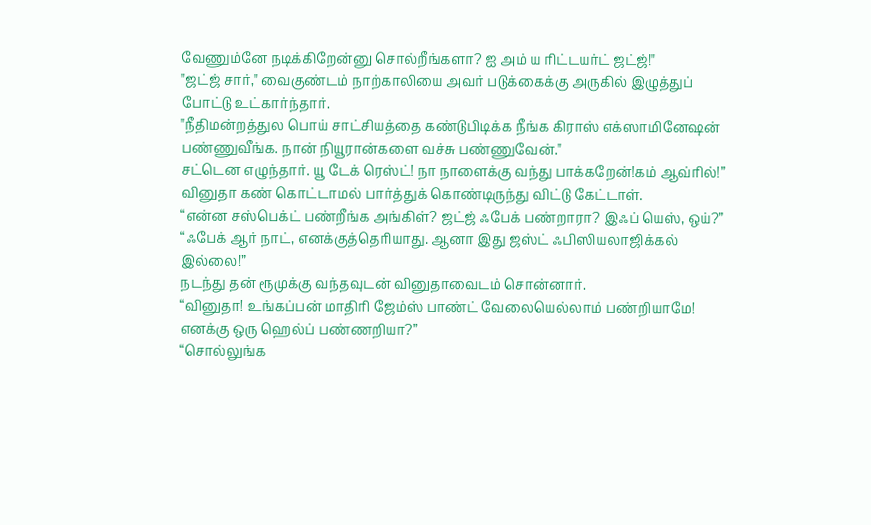வேணும்னே நடிக்கிறேன்னு சொல்றீங்களா? ஐ அம் ய ரிட்டயர்ட் ஜட்ஜ்!"
"ஜட்ஜ் சார்," வைகுண்டம் நாற்காலியை அவர் படுக்கைக்கு அருகில் இழுத்துப் போட்டு உட்கார்ந்தார்.
"நீதிமன்றத்துல பொய் சாட்சியத்தை கண்டுபிடிக்க நீங்க கிராஸ் எக்ஸாமினேஷன் பண்ணுவீங்க. நான் நியூரான்களை வச்சு பண்ணுவேன்."
சட்டென எழுந்தார். யூ டேக் ரெஸ்ட்! நா நாளைக்கு வந்து பாக்கறேன்!கம் ஆவ்ரில்!”
வினுதா கண் கொட்டாமல் பார்த்துக் கொண்டிருந்து விட்டு கேட்டாள்.
“என்ன சஸ்பெக்ட் பண்றீங்க அங்கிள்? ஜட்ஜ் ஃபேக் பண்றாரா? இஃப் யெஸ், ஒய்?”
“ஃபேக் ஆர் நாட், எனக்குத்தெரியாது. ஆனா இது ஜஸ்ட் ஃபிஸியலாஜிக்கல் இல்லை!”
நடந்து தன் ரூமுக்கு வந்தவுடன் வினுதாவைடம் சொன்னார்.
“வினுதா! உங்கப்பன் மாதிரி ஜேம்ஸ் பாண்ட் வேலையெல்லாம் பண்றியாமே! எனக்கு ஒரு ஹெல்ப் பண்ணறியா?”
“சொல்லுங்க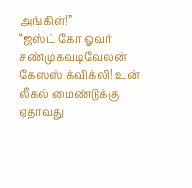அங்கிள்!”
“ஜஸ்ட் கோ ஓவர் சண்முகவடிவேலன் கேஸஸ் க்விக்லி! உன் லீகல் மைண்டுக்கு ஏதாவது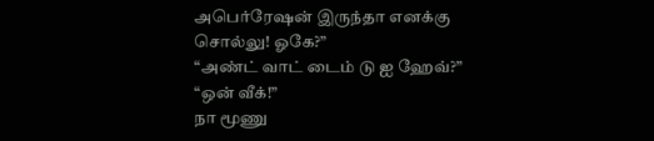அபெர்ரேஷன் இருந்தா எனக்கு சொல்லு! ஓகே?”
“அண்ட் வாட் டைம் டு ஐ ஹேவ்?”
“ஒன் வீக்!”
நா மூணு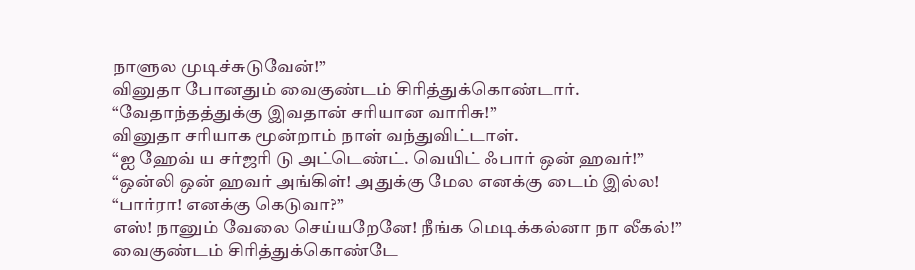நாளுல முடிச்சுடுவேன்!”
வினுதா போனதும் வைகுண்டம் சிரித்துக்கொண்டார்.
“வேதாந்தத்துக்கு இவதான் சரியான வாரிசு!”
வினுதா சரியாக மூன்றாம் நாள் வந்துவிட்டாள்.
“ஐ ஹேவ் ய சர்ஜரி டு அட்டெண்ட். வெயிட் ஃபார் ஒன் ஹவர்!”
“ஒன்லி ஒன் ஹவர் அங்கிள்! அதுக்கு மேல எனக்கு டைம் இல்ல!
“பார்ரா! எனக்கு கெடுவா?”
எஸ்! நானும் வேலை செய்யறேனே! நீங்க மெடிக்கல்னா நா லீகல்!”
வைகுண்டம் சிரித்துக்கொண்டே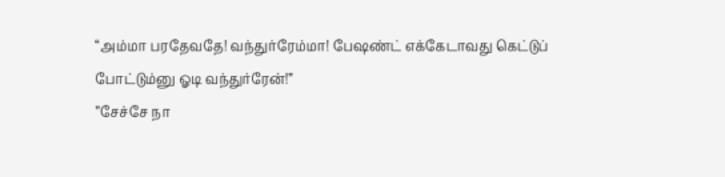“அம்மா பரதேவதே! வந்துர்ரேம்மா! பேஷண்ட் எக்கேடாவது கெட்டுப் போட்டும்னு ஓடி வந்துர்ரேன்!”
”சேச்சே நா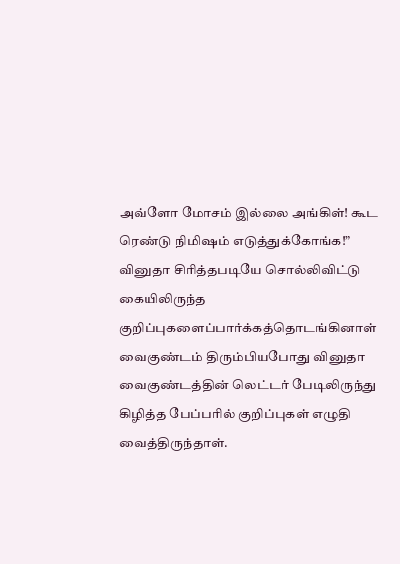அவ்ளோ மோசம் இல்லை அங்கிள்! கூட ரெண்டு நிமிஷம் எடுத்துக்கோங்க!”
வினுதா சிரித்தபடியே சொல்லிவிட்டு கையிலிருந்த குறிப்புகளைப்பார்க்கத்தொடங்கினாள்
வைகுண்டம் திரும்பியபோது வினுதா வைகுண்டத்தின் லெட்டர் பேடிலிருந்து கிழித்த பேப்பரில் குறிப்புகள் எழுதி வைத்திருந்தாள்.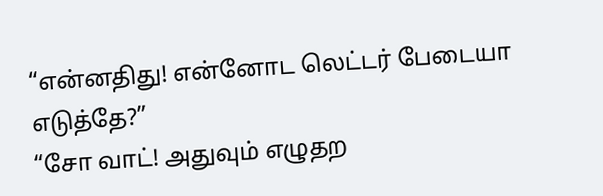“என்னதிது! என்னோட லெட்டர் பேடையா எடுத்தே?”
“சோ வாட்! அதுவும் எழுதற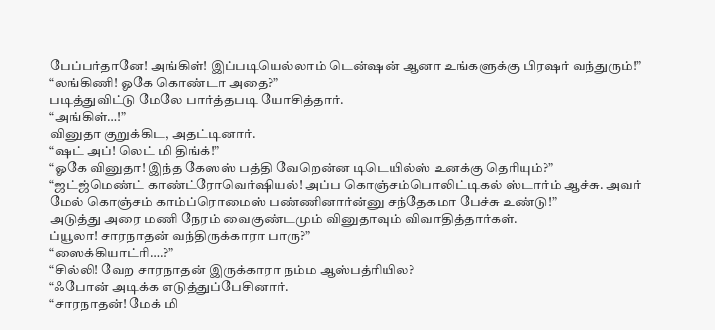பேப்பர்தானே! அங்கிள்! இப்படியெல்லாம் டென்ஷன் ஆனா உங்களுக்கு பிரஷர் வந்துரும்!”
“லங்கிணி! ஓகே கொண்டா அதை?”
படித்துவிட்டு மேலே பார்த்தபடி யோசித்தார்.
“அங்கிள்…!”
வினுதா குறுக்கிட, அதட்டினார்.
“ஷட் அப்! லெட் மி திங்க்!”
“ஓகே வினுதா! இந்த கேஸஸ் பத்தி வேறென்ன டிடெயில்ஸ் உனக்கு தெரியும்?”
“ஜட்ஜ்மெண்ட் காண்ட்ரோவெர்ஷியல்! அப்ப கொஞ்சம்பொலிட்டிகல் ஸ்டார்ம் ஆச்சு. அவர் மேல் கொஞ்சம் காம்ப்ரொமைஸ் பண்ணினார்ன்னு சந்தேகமா பேச்சு உண்டு!”
அடுத்து அரை மணி நேரம் வைகுண்டமும் வினுதாவும் விவாதித்தார்கள்.
ப்யூலா! சாரநாதன் வந்திருக்காரா பாரு?”
“ஸைக்கியாட்ரி….?”
“சில்லி! வேற சாரநாதன் இருக்காரா நம்ம ஆஸ்பத்ரியில?
“ஃபோன் அடிக்க எடுத்துப்பேசினார்.
“சாரநாதன்! மேக் மி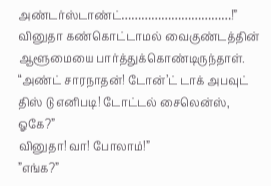அண்டர்ஸ்டாண்ட்……………………………!”
வினுதா கண்கொட்டாமல் வைகுண்டத்தின் ஆளூமையை பார்த்துக்கொண்டிருந்தாள்.
“அண்ட் சாரநாதன்! டோன்’ட் டாக் அபவுட் திஸ் டு எனிபடி! டோட்டல் சைலென்ஸ், ஓகே?”
வினுதா! வா! போலாம்!”
”எங்க?”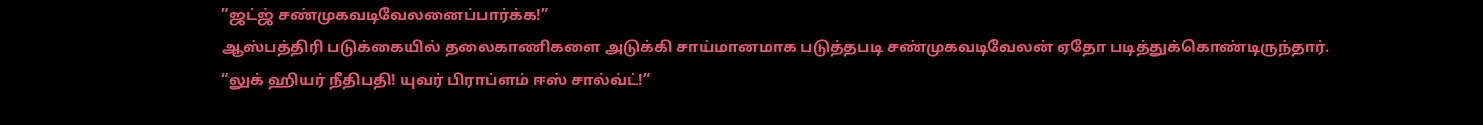”ஜட்ஜ் சண்முகவடிவேலனைப்பார்க்க!”
ஆஸ்பத்திரி படுக்கையில் தலைகாணிகளை அடுக்கி சாய்மானமாக படுத்தபடி சண்முகவடிவேலன் ஏதோ படித்துக்கொண்டிருந்தார்.
“லுக் ஹியர் நீதிபதி! யுவர் பிராப்ளம் ஈஸ் சால்வ்ட்!”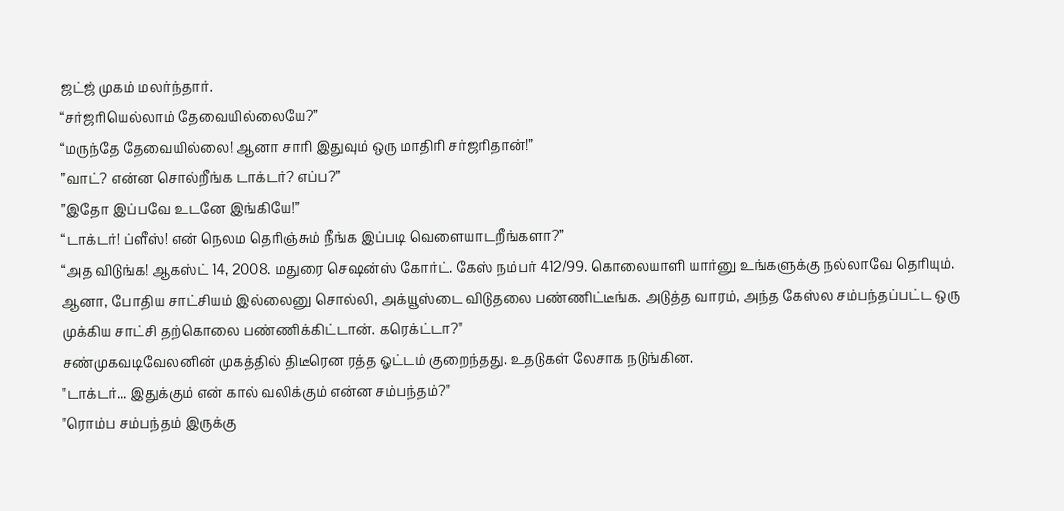ஜட்ஜ் முகம் மலர்ந்தார்.
“சர்ஜரியெல்லாம் தேவையில்லையே?”
“மருந்தே தேவையில்லை! ஆனா சாரி இதுவும் ஒரு மாதிரி சர்ஜரிதான்!”
”வாட்? என்ன சொல்றீங்க டாக்டர்? எப்ப?”
”இதோ இப்பவே உடனே இங்கியே!”
“டாக்டர்! ப்ளீஸ்! என் நெலம தெரிஞ்சும் நீங்க இப்படி வெளையாடறீங்களா?”
“அத விடுங்க! ஆகஸ்ட் 14, 2008. மதுரை செஷன்ஸ் கோர்ட். கேஸ் நம்பர் 412/99. கொலையாளி யார்னு உங்களுக்கு நல்லாவே தெரியும். ஆனா, போதிய சாட்சியம் இல்லைனு சொல்லி, அக்யூஸ்டை விடுதலை பண்ணிட்டீங்க. அடுத்த வாரம், அந்த கேஸ்ல சம்பந்தப்பட்ட ஒரு முக்கிய சாட்சி தற்கொலை பண்ணிக்கிட்டான். கரெக்ட்டா?"
சண்முகவடிவேலனின் முகத்தில் திடீரென ரத்த ஓட்டம் குறைந்தது. உதடுகள் லேசாக நடுங்கின.
"டாக்டர்... இதுக்கும் என் கால் வலிக்கும் என்ன சம்பந்தம்?"
"ரொம்ப சம்பந்தம் இருக்கு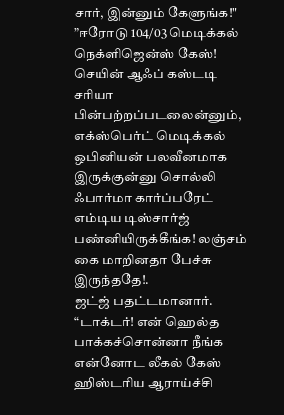சார், இன்னும் கேளுங்க!"
”ஈரோடு 104/03 மெடிக்கல் நெக்ளிஜென்ஸ் கேஸ்! செயின் ஆஃப் கஸ்டடி சரியா பின்பற்றப்படலைன்னும், எக்ஸ்பெர்ட் மெடிக்கல் ஒபினியன் பலவீனமாக இருக்குன்னு சொல்லி ஃபார்மா கார்ப்பரேட் எம்டிய டிஸ்சார்ஜ் பண்னியிருக்கீங்க! லஞ்சம் கை மாறினதா பேச்சு இருந்ததே!.
ஜட்ஜ் பதட்டமானார்.
“டாக்டர்! என் ஹெல்த பாக்கச்சொன்னா நீங்க என்னோட லீகல் கேஸ் ஹிஸ்டரிய ஆராய்ச்சி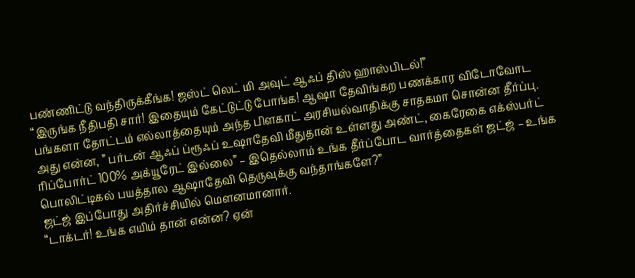பண்ணிட்டு வந்திருக்கீங்க! ஜஸ்ட் லெட் மி அவுட் ஆஃப் திஸ் ஹாஸ்பிடல்!”
“இருங்க நீதிபதி சார்! இதையும் கேட்டுட்டு போங்க! ஆஷா தேவிங்கற பணக்கார விடோவோட பங்களா தோட்டம் எல்லாத்தையும் அந்த பிளகாட் அரசியல்வாதிக்கு சாதகமா சொன்ன தீர்ப்பு. அது என்ன, ” பர்டன் ஆஃப் ப்ரூஃப் உஷாதேவி மீதுதான் உள்ளது அண்ட், கைரேகை எக்ஸ்பர்ட் ரிப்போர்ட் 100% அக்யூரேட் இல்லை” – இதெல்லாம் உங்க தீர்ப்போட வார்த்தைகள் ஜட்ஜ் – உங்க பொலிட்டிகல் பயத்தால ஆஷாதேவி தெருவுக்கு வந்தாங்களே?”
ஜட்ஜ் இப்போது அதிர்ச்சியில் மௌனமானார்.
“டாக்டர்! உங்க எயிம் தான் என்ன? ஏன்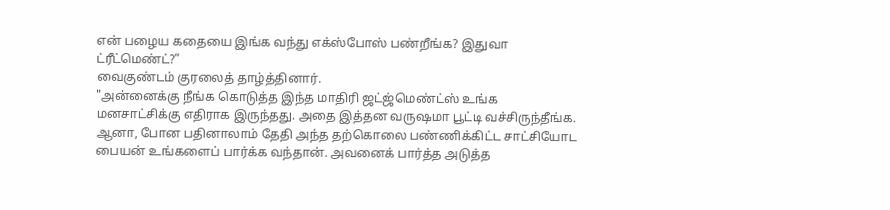என் பழைய கதையை இங்க வந்து எக்ஸ்போஸ் பண்றீங்க? இதுவா ட்ரீட்மெண்ட்?”
வைகுண்டம் குரலைத் தாழ்த்தினார்.
"அன்னைக்கு நீங்க கொடுத்த இந்த மாதிரி ஜட்ஜ்மெண்ட்ஸ் உங்க மனசாட்சிக்கு எதிராக இருந்தது. அதை இத்தன வருஷமா பூட்டி வச்சிருந்தீங்க. ஆனா, போன பதினாலாம் தேதி அந்த தற்கொலை பண்ணிக்கிட்ட சாட்சியோட பையன் உங்களைப் பார்க்க வந்தான். அவனைக் பார்த்த அடுத்த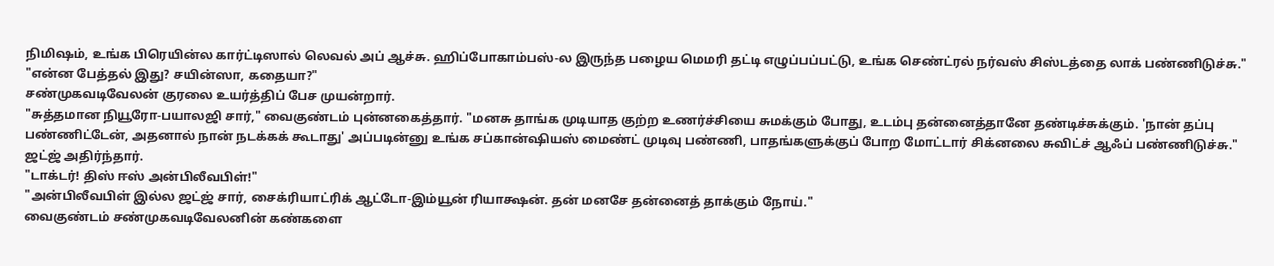நிமிஷம், உங்க பிரெயின்ல கார்ட்டிஸால் லெவல் அப் ஆச்சு. ஹிப்போகாம்பஸ்-ல இருந்த பழைய மெமரி தட்டி எழுப்பப்பட்டு, உங்க செண்ட்ரல் நர்வஸ் சிஸ்டத்தை லாக் பண்ணிடுச்சு."
"என்ன பேத்தல் இது? சயின்ஸா, கதையா?"
சண்முகவடிவேலன் குரலை உயர்த்திப் பேச முயன்றார்.
"சுத்தமான நியூரோ-பயாலஜி சார்," வைகுண்டம் புன்னகைத்தார். "மனசு தாங்க முடியாத குற்ற உணர்ச்சியை சுமக்கும் போது, உடம்பு தன்னைத்தானே தண்டிச்சுக்கும். 'நான் தப்பு பண்ணிட்டேன், அதனால் நான் நடக்கக் கூடாது' அப்படின்னு உங்க சப்கான்ஷியஸ் மைண்ட் முடிவு பண்ணி, பாதங்களுக்குப் போற மோட்டார் சிக்னலை சுவிட்ச் ஆஃப் பண்ணிடுச்சு."
ஜட்ஜ் அதிர்ந்தார்.
"டாக்டர்! திஸ் ஈஸ் அன்பிலீவபிள்!"
"அன்பிலீவபிள் இல்ல ஜட்ஜ் சார், சைக்ரியாட்ரிக் ஆட்டோ-இம்யூன் ரியாக்ஷன். தன் மனசே தன்னைத் தாக்கும் நோய்."
வைகுண்டம் சண்முகவடிவேலனின் கண்களை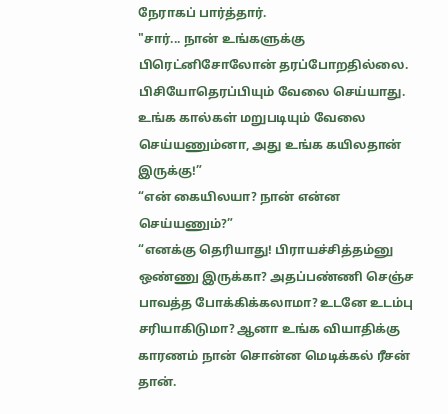நேராகப் பார்த்தார்.
"சார்... நான் உங்களுக்கு பிரெட்னிசோலோன் தரப்போறதில்லை. பிசியோதெரப்பியும் வேலை செய்யாது. உங்க கால்கள் மறுபடியும் வேலை செய்யணும்னா, அது உங்க கயிலதான் இருக்கு!”
“என் கையிலயா? நான் என்ன செய்யணும்?”
“எனக்கு தெரியாது! பிராயச்சித்தம்னு ஒண்ணு இருக்கா? அதப்பண்ணி செஞ்ச பாவத்த போக்கிக்கலாமா? உடனே உடம்பு சரியாகிடுமா? ஆனா உங்க வியாதிக்கு காரணம் நான் சொன்ன மெடிக்கல் ரீசன் தான்.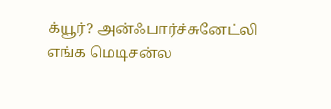க்யூர்? அன்ஃபார்ச்சுனேட்லி எங்க மெடிசன்ல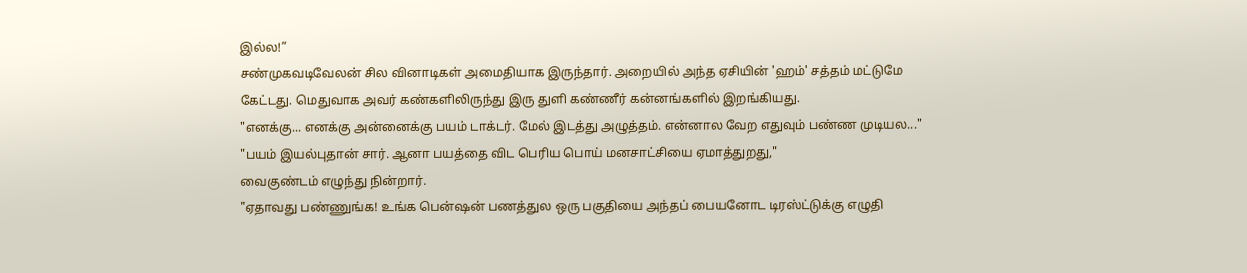இல்ல!”
சண்முகவடிவேலன் சில வினாடிகள் அமைதியாக இருந்தார். அறையில் அந்த ஏசியின் 'ஹம்' சத்தம் மட்டுமே கேட்டது. மெதுவாக அவர் கண்களிலிருந்து இரு துளி கண்ணீர் கன்னங்களில் இறங்கியது.
"எனக்கு... எனக்கு அன்னைக்கு பயம் டாக்டர். மேல் இடத்து அழுத்தம். என்னால வேற எதுவும் பண்ண முடியல..."
"பயம் இயல்புதான் சார். ஆனா பயத்தை விட பெரிய பொய் மனசாட்சியை ஏமாத்துறது,"
வைகுண்டம் எழுந்து நின்றார்.
"ஏதாவது பண்ணுங்க! உங்க பென்ஷன் பணத்துல ஒரு பகுதியை அந்தப் பையனோட டிரஸ்ட்டுக்கு எழுதி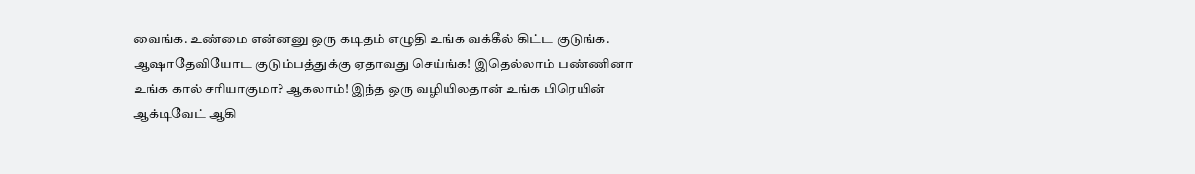வைங்க. உண்மை என்னனு ஒரு கடிதம் எழுதி உங்க வக்கீல் கிட்ட குடுங்க. ஆஷாதேவியோட குடும்பத்துக்கு ஏதாவது செய்ங்க! இதெல்லாம் பண்ணினா உங்க கால் சரியாகுமா? ஆகலாம்! இந்த ஒரு வழியிலதான் உங்க பிரெயின் ஆக்டிவேட் ஆகி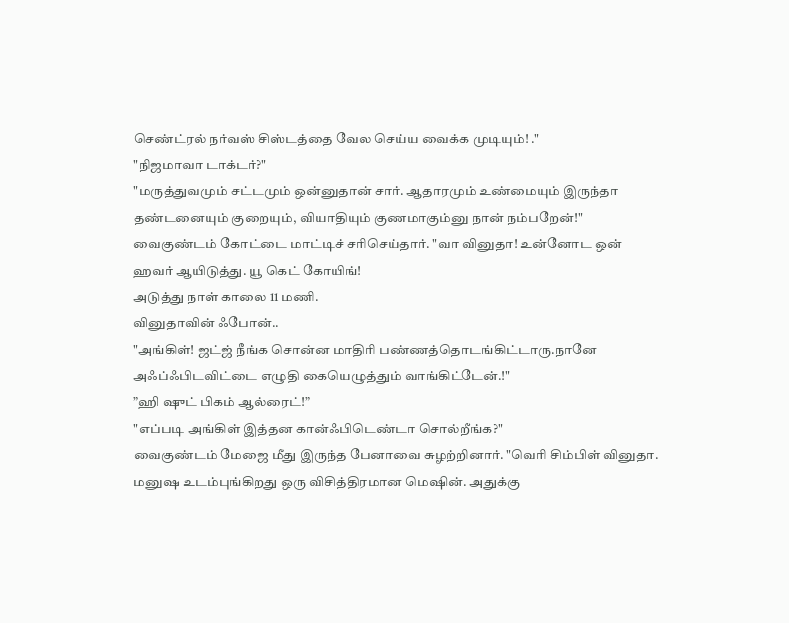செண்ட்ரல் நர்வஸ் சிஸ்டத்தை வேல செய்ய வைக்க முடியும்! ."
"நிஜமாவா டாக்டர்?"
"மருத்துவமும் சட்டமும் ஒன்னுதான் சார். ஆதாரமும் உண்மையும் இருந்தா தண்டனையும் குறையும், வியாதியும் குணமாகும்னு நான் நம்பறேன்!"
வைகுண்டம் கோட்டை மாட்டிச் சரிசெய்தார். "வா வினுதா! உன்னோட ஒன் ஹவர் ஆயிடுத்து. யூ கெட் கோயிங்!
அடுத்து நாள் காலை 11 மணி.
வினுதாவின் ஃபோன்..
"அங்கிள்! ஜட்ஜ் நீங்க சொன்ன மாதிரி பண்ணத்தொடங்கிட்டாரு.நானே அஃப்ஃபிடவிட்டை எழுதி கையெழுத்தும் வாங்கிட்டேன்.!"
”ஹி ஷுட் பிகம் ஆல்ரைட்!”
"எப்படி அங்கிள் இத்தன கான்ஃபிடெண்டா சொல்றீங்க?"
வைகுண்டம் மேஜை மீது இருந்த பேனாவை சுழற்றினார். "வெரி சிம்பிள் வினுதா. மனுஷ உடம்புங்கிறது ஒரு விசித்திரமான மெஷின். அதுக்கு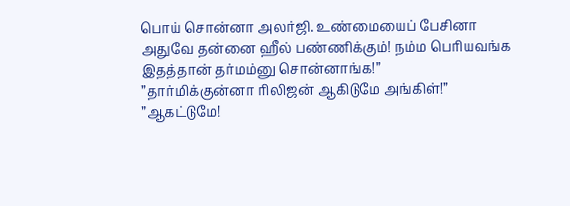பொய் சொன்னா அலர்ஜி. உண்மையைப் பேசினா அதுவே தன்னை ஹீல் பண்ணிக்கும்! நம்ம பெரியவங்க இதத்தான் தர்மம்னு சொன்னாங்க!”
”தார்மிக்குன்னா ரிலிஜன் ஆகிடுமே அங்கிள்!”
”ஆகட்டுமே!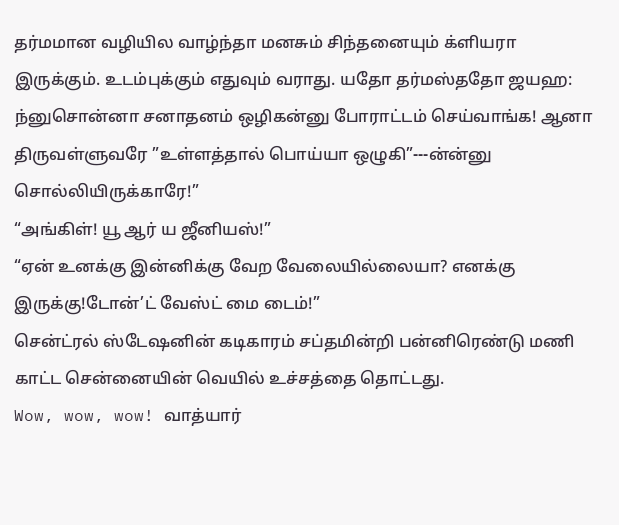தர்மமான வழியில வாழ்ந்தா மனசும் சிந்தனையும் க்ளியரா இருக்கும். உடம்புக்கும் எதுவும் வராது. யதோ தர்மஸ்ததோ ஜயஹ: ந்னுசொன்னா சனாதனம் ஒழிகன்னு போராட்டம் செய்வாங்க! ஆனா திருவள்ளுவரே ”உள்ளத்தால் பொய்யா ஒழுகி”---ன்ன்னு சொல்லியிருக்காரே!”
“அங்கிள்! யூ ஆர் ய ஜீனியஸ்!”
“ஏன் உனக்கு இன்னிக்கு வேற வேலையில்லையா? எனக்கு இருக்கு!டோன்’ட் வேஸ்ட் மை டைம்!”
சென்ட்ரல் ஸ்டேஷனின் கடிகாரம் சப்தமின்றி பன்னிரெண்டு மணி காட்ட சென்னையின் வெயில் உச்சத்தை தொட்டது.
Wow, wow, wow! வாத்யார்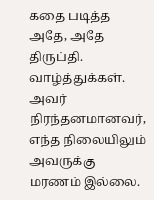கதை படித்த அதே, அதே திருப்தி. வாழ்த்துக்கள். அவர் நிரந்தனமானவர், எந்த நிலையிலும் அவருக்கு மரணம் இல்லை.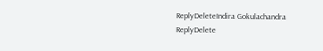ReplyDeleteIndira Gokulachandra
ReplyDelete